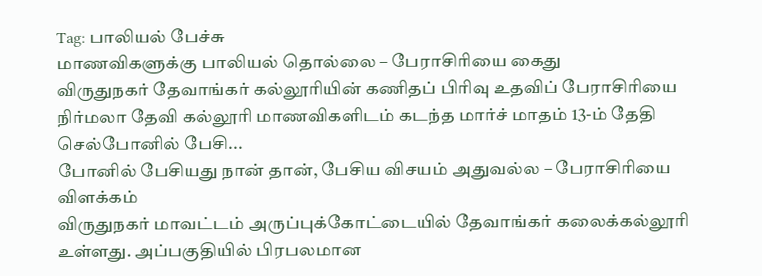Tag: பாலியல் பேச்சு
மாணவிகளுக்கு பாலியல் தொல்லை – பேராசிரியை கைது
விருதுநகர் தேவாங்கர் கல்லூரியின் கணிதப் பிரிவு உதவிப் பேராசிரியை நிர்மலா தேவி கல்லூரி மாணவிகளிடம் கடந்த மார்ச் மாதம் 13-ம் தேதி செல்போனில் பேசி...
போனில் பேசியது நான் தான், பேசிய விசயம் அதுவல்ல – பேராசிரியை விளக்கம்
விருதுநகர் மாவட்டம் அருப்புக்கோட்டையில் தேவாங்கர் கலைக்கல்லூரி உள்ளது. அப்பகுதியில் பிரபலமான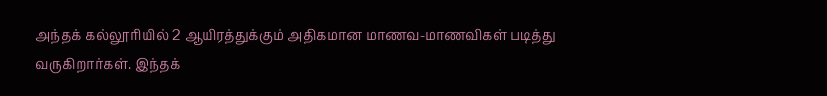அந்தக் கல்லூரியில் 2 ஆயிரத்துக்கும் அதிகமான மாணவ-மாணவிகள் படித்து வருகிறார்கள். இந்தக்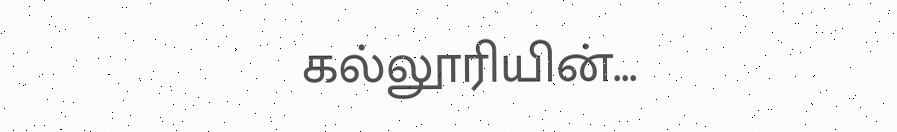கல்லூரியின்...